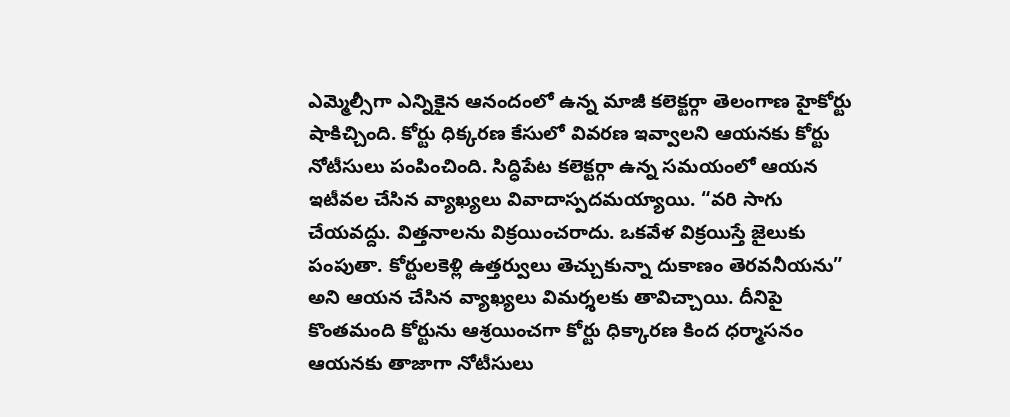ఎమ్మెల్సీగా ఎన్నికైన ఆనందంలో ఉన్న మాజీ కలెక్టర్గా తెలంగాణ హైకోర్టు షాకిచ్చింది. కోర్టు ధిక్కరణ కేసులో వివరణ ఇవ్వాలని ఆయనకు కోర్టు నోటీసులు పంపించింది. సిద్ధిపేట కలెక్టర్గా ఉన్న సమయంలో ఆయన ఇటీవల చేసిన వ్యాఖ్యలు వివాదాస్పదమయ్యాయి. “వరి సాగు చేయవద్దు. విత్తనాలను విక్రయించరాదు. ఒకవేళ విక్రయిస్తే జైలుకు పంపుతా. కోర్టులకెళ్లి ఉత్తర్వులు తెచ్చుకున్నా దుకాణం తెరవనీయను” అని ఆయన చేసిన వ్యాఖ్యలు విమర్శలకు తావిచ్చాయి. దీనిపై కొంతమంది కోర్టును ఆశ్రయించగా కోర్టు ధిక్కారణ కింద ధర్మాసనం ఆయనకు తాజాగా నోటీసులు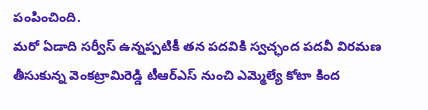పంపించింది.
మరో ఏడాది సర్వీస్ ఉన్నప్పటికీ తన పదవికి స్వచ్ఛంద పదవీ విరమణ తీసుకున్న వెంకట్రామిరెడ్డి టీఆర్ఎస్ నుంచి ఎమ్మెల్యే కోటా కింద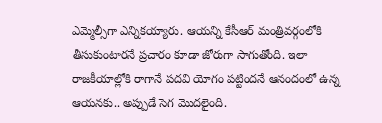ఎమ్మెల్సీగా ఎన్నికయ్యారు. ఆయన్ని కేసీఆర్ మంత్రివర్గంలోకి తీసుకుంటారనే ప్రచారం కూడా జోరుగా సాగుతోంది. ఇలా రాజకీయాల్లోకి రాగానే పదవి యోగం పట్టిందనే ఆనందంలో ఉన్న ఆయనకు.. అప్పుడే సెగ మొదలైంది.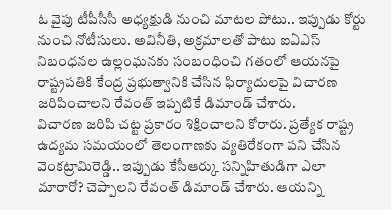ఓ వైపు టీపీసీసీ అధ్యక్షుడి నుంచి మాటల పోటు.. ఇప్పుడు కోర్టు నుంచి నోటీసులు. అవినీతి, అక్రమాలతో పాటు ఐఏఎస్ నిబంధనల ఉల్లంఘనకు సంబంధించి గతంలో ఆయనపై రాష్ట్రపతికి కేంద్ర ప్రభుత్వానికి చేసిన ఫిర్యాదులపై విచారణ జరిపించాలని రేవంత్ ఇప్పటికే డిమాండ్ చేశారు.
విచారణ జరిపి చట్ట ప్రకారం శిక్షించాలని కోరారు. ప్రత్యేక రాష్ట్ర ఉద్యమ సమయంలో తెలంగాణకు వ్యతిరేకంగా పని చేసిన వెంకట్రామిరెడ్డి.. ఇప్పుడు కేసీఆర్కు సన్నిహితుడిగా ఎలా మారారో? చెప్పాలని రేవంత్ డిమాండ్ చేశారు. ఆయన్ని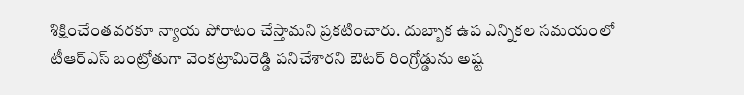శిక్షించేంతవరకూ న్యాయ పోరాటం చేస్తామని ప్రకటించారు. దుబ్బాక ఉప ఎన్నికల సమయంలో టీఆర్ఎస్ బంట్రోతుగా వెంకట్రామిరెడ్డి పనిచేశారని ఔటర్ రింగ్రోడ్డును అష్ట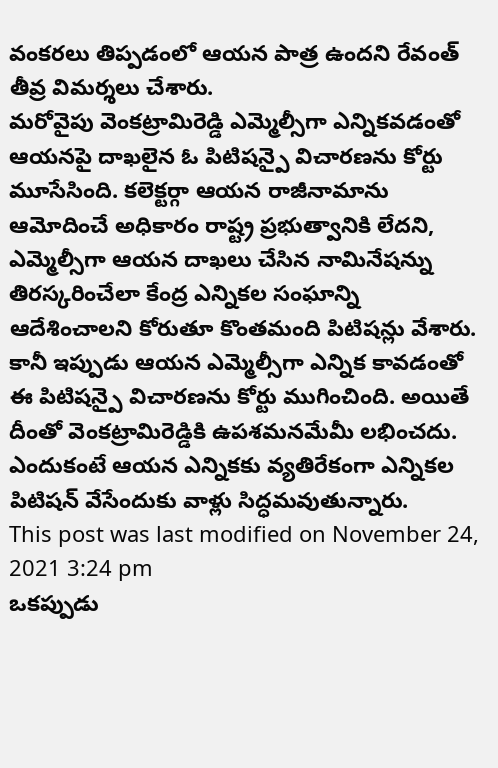వంకరలు తిప్పడంలో ఆయన పాత్ర ఉందని రేవంత్ తీవ్ర విమర్శలు చేశారు.
మరోవైపు వెంకట్రామిరెడ్డి ఎమ్మెల్సీగా ఎన్నికవడంతో ఆయనపై దాఖలైన ఓ పిటిషన్పై విచారణను కోర్టు మూసేసింది. కలెక్టర్గా ఆయన రాజీనామాను ఆమోదించే అధికారం రాష్ట్ర ప్రభుత్వానికి లేదని, ఎమ్మెల్సీగా ఆయన దాఖలు చేసిన నామినేషన్ను తిరస్కరించేలా కేంద్ర ఎన్నికల సంఘాన్ని ఆదేశించాలని కోరుతూ కొంతమంది పిటిషన్లు వేశారు. కానీ ఇప్పుడు ఆయన ఎమ్మెల్సీగా ఎన్నిక కావడంతో ఈ పిటిషన్పై విచారణను కోర్టు ముగించింది. అయితే దీంతో వెంకట్రామిరెడ్డికి ఉపశమనమేమీ లభించదు. ఎందుకంటే ఆయన ఎన్నికకు వ్యతిరేకంగా ఎన్నికల పిటిషన్ వేసేందుకు వాళ్లు సిద్ధమవుతున్నారు.
This post was last modified on November 24, 2021 3:24 pm
ఒకప్పుడు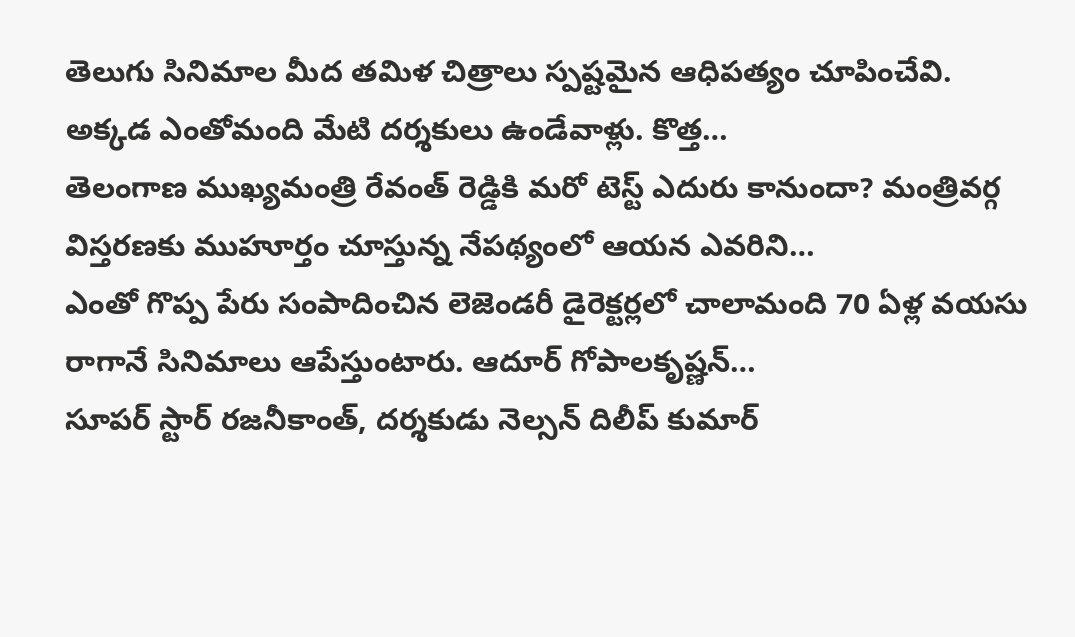తెలుగు సినిమాల మీద తమిళ చిత్రాలు స్పష్టమైన ఆధిపత్యం చూపించేవి. అక్కడ ఎంతోమంది మేటి దర్శకులు ఉండేవాళ్లు. కొత్త…
తెలంగాణ ముఖ్యమంత్రి రేవంత్ రెడ్డికి మరో టెస్ట్ ఎదురు కానుందా? మంత్రివర్గ విస్తరణకు ముహూర్తం చూస్తున్న నేపథ్యంలో ఆయన ఎవరిని…
ఎంతో గొప్ప పేరు సంపాదించిన లెజెండరీ డైరెక్టర్లలో చాలామంది 70 ఏళ్ల వయసు రాగానే సినిమాలు ఆపేస్తుంటారు. ఆదూర్ గోపాలకృష్ణన్…
సూపర్ స్టార్ రజనీకాంత్, దర్శకుడు నెల్సన్ దిలీప్ కుమార్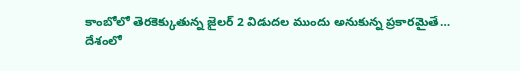కాంబోలో తెరకెక్కుతున్న జైలర్ 2 విడుదల ముందు అనుకున్న ప్రకారమైతే…
దేశంలో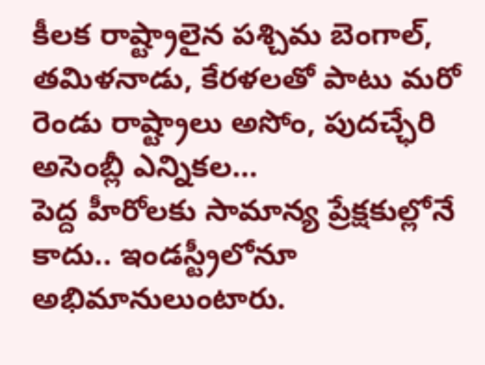కీలక రాష్ట్రాలైన పశ్చిమ బెంగాల్, తమిళనాడు, కేరళలతో పాటు మరో రెండు రాష్ట్రాలు అసోం, పుదచ్ఛేరి అసెంబ్లీ ఎన్నికల…
పెద్ద హీరోలకు సామాన్య ప్రేక్షకుల్లోనే కాదు.. ఇండస్ట్రీలోనూ అభిమానులుంటారు.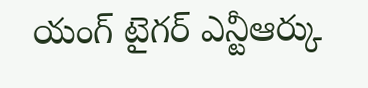యంగ్ టైగర్ ఎన్టీఆర్కు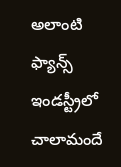అలాంటి ఫ్యాన్స్ ఇండస్ట్రీలో చాలామందే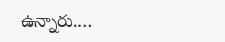ఉన్నారు.…